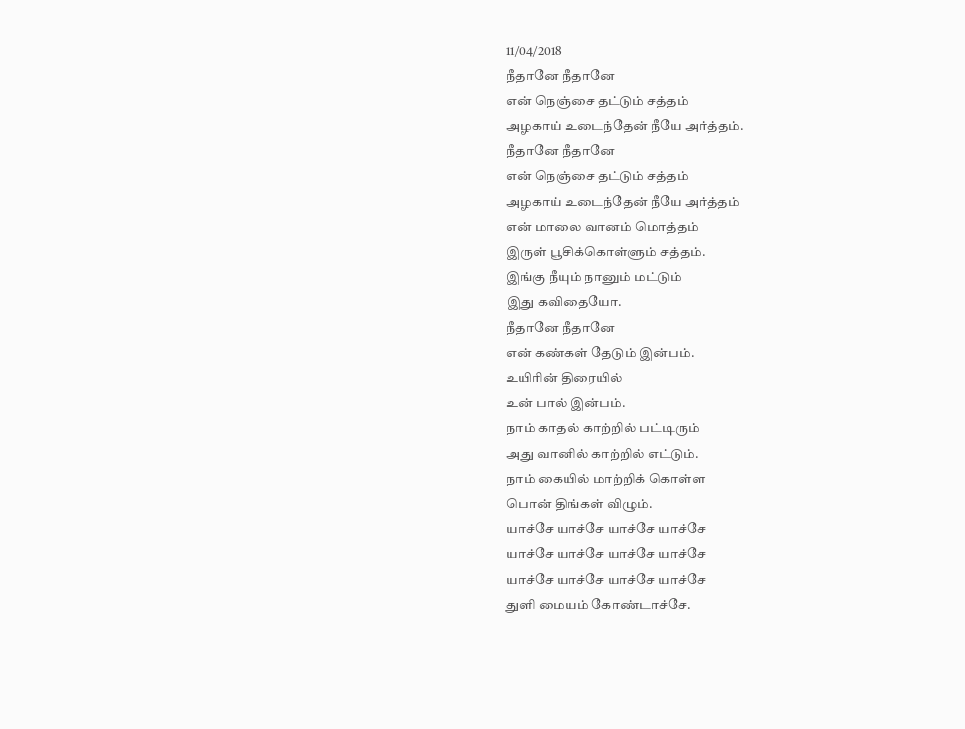11/04/2018
நீதானே நீதானே
என் நெஞ்சை தட்டும் சத்தம்
அழகாய் உடைந்தேன் நீயே அர்த்தம்.
நீதானே நீதானே
என் நெஞ்சை தட்டும் சத்தம்
அழகாய் உடைந்தேன் நீயே அர்த்தம்
என் மாலை வானம் மொத்தம்
இருள் பூசிக்கொள்ளும் சத்தம்.
இங்கு நீயும் நானும் மட்டும்
இது கவிதையோ.
நீதானே நீதானே
என் கண்கள் தேடும் இன்பம்.
உயிரின் திரையில்
உன் பால் இன்பம்.
நாம் காதல் காற்றில் பட்டிரும்
அது வானில் காற்றில் எட்டும்.
நாம் கையில் மாற்றிக் கொள்ள
பொன் திங்கள் விழும்.
யாச்சே யாச்சே யாச்சே யாச்சே
யாச்சே யாச்சே யாச்சே யாச்சே
யாச்சே யாச்சே யாச்சே யாச்சே
துளி மையம் கோண்டாச்சே.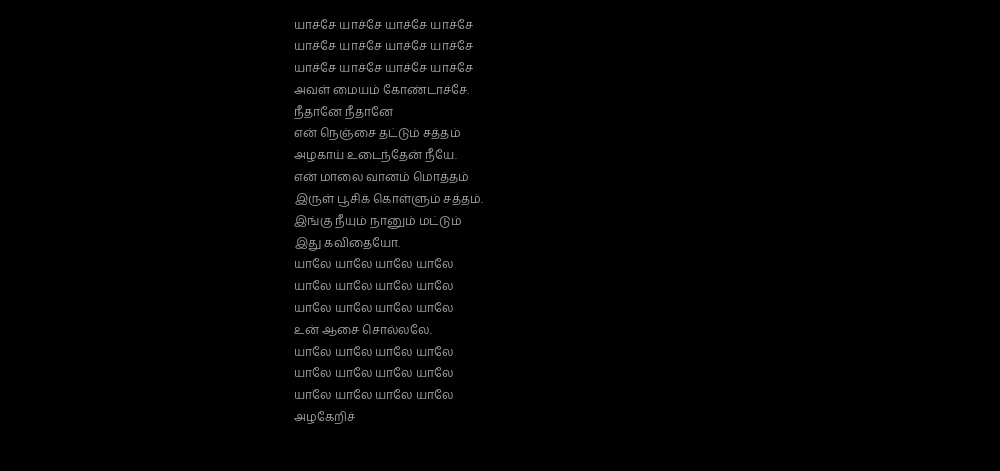யாச்சே யாச்சே யாச்சே யாச்சே
யாச்சே யாச்சே யாச்சே யாச்சே
யாச்சே யாச்சே யாச்சே யாச்சே
அவள் மையம் கோண்டாச்சே.
நீதானே நீதானே
என் நெஞ்சை தட்டும் சத்தம்
அழகாய் உடைந்தேன் நீயே.
என் மாலை வானம் மொத்தம்
இருள் பூசிக் கொள்ளும் சத்தம்.
இங்கு நீயும் நானும் மட்டும்
இது கவிதையோ.
யாலே யாலே யாலே யாலே
யாலே யாலே யாலே யாலே
யாலே யாலே யாலே யாலே
உன் ஆசை சொல்லலே.
யாலே யாலே யாலே யாலே
யாலே யாலே யாலே யாலே
யாலே யாலே யாலே யாலே
அழகேறிச்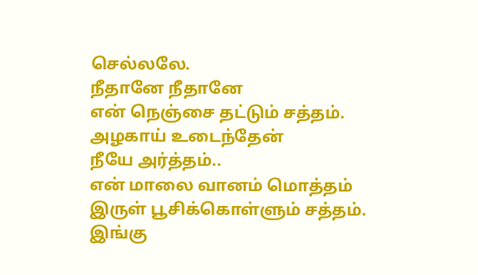செல்லலே.
நீதானே நீதானே
என் நெஞ்சை தட்டும் சத்தம்.
அழகாய் உடைந்தேன்
நீயே அர்த்தம்..
என் மாலை வானம் மொத்தம்
இருள் பூசிக்கொள்ளும் சத்தம்.
இங்கு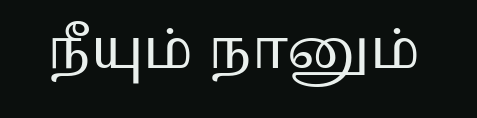நீயும் நானும்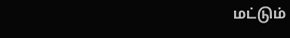மட்டும்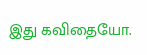இது கவிதையோ.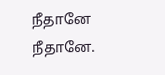நீதானே நீதானே.